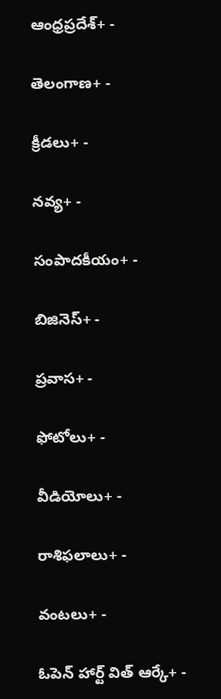ఆంధ్రప్రదేశ్+ -

తెలంగాణ+ -

క్రీడలు+ -

నవ్య+ -

సంపాదకీయం+ -

బిజినెస్+ -

ప్రవాస+ -

ఫోటోలు+ -

వీడియోలు+ -

రాశిఫలాలు+ -

వంటలు+ -

ఓపెన్ హార్ట్ విత్ ఆర్కే+ -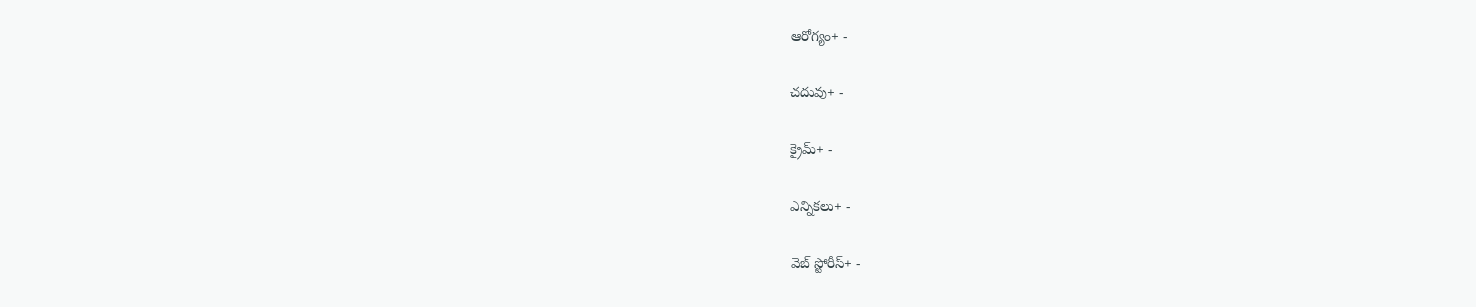ఆరోగ్యం+ -

చదువు+ -

క్రైమ్+ -

ఎన్నికలు+ -

వెబ్ స్టోరీస్+ -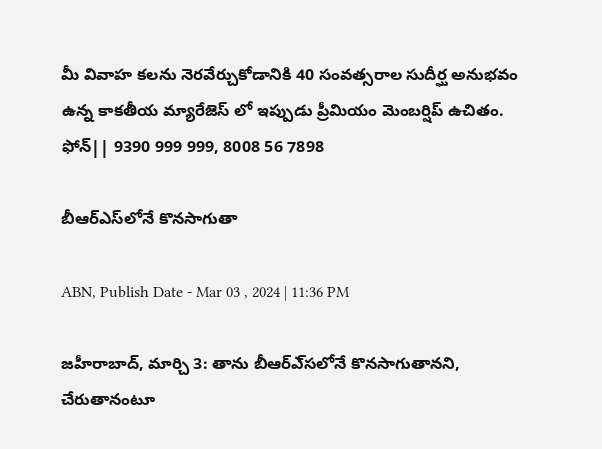మీ వివాహ కలను నెరవేర్చుకోడానికి 40 సంవత్సరాల సుదీర్ఘ అనుభవం ఉన్న కాకతీయ మ్యారేజెస్ లో ఇప్పుడు ప్రీమియం మెంబర్షిప్ ఉచితం. ఫోన్|| 9390 999 999, 8008 56 7898

బీఆర్‌ఎస్‌లోనే కొనసాగుతా

ABN, Publish Date - Mar 03 , 2024 | 11:36 PM

జహీరాబాద్‌, మార్చి 3: తాను బీఆర్‌ఎ్‌సలోనే కొనసాగుతానని, చేరుతానంటూ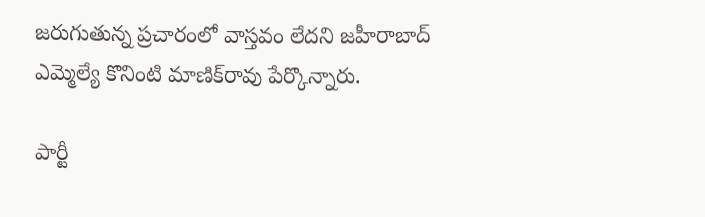జరుగుతున్న ప్రచారంలో వాస్తవం లేదని జహీరాబాద్‌ ఎమ్మెల్యే కొనింటి మాణిక్‌రావు పేర్కొన్నారు.

పార్టీ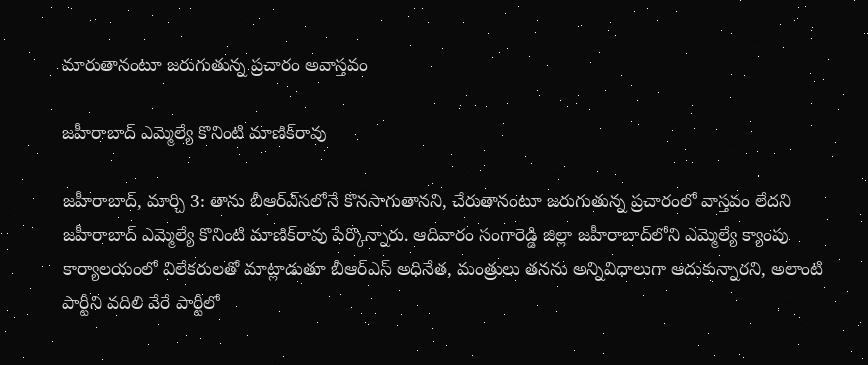మారుతానంటూ జరుగుతున్న ప్రచారం అవాస్తవం

జహీరాబాద్‌ ఎమ్మెల్యే కొనింటి మాణిక్‌రావు

జహీరాబాద్‌, మార్చి 3: తాను బీఆర్‌ఎ్‌సలోనే కొనసాగుతానని, చేరుతానంటూ జరుగుతున్న ప్రచారంలో వాస్తవం లేదని జహీరాబాద్‌ ఎమ్మెల్యే కొనింటి మాణిక్‌రావు పేర్కొన్నారు. ఆదివారం సంగారెడ్డి జిల్లా జహీరాబాద్‌లోని ఎమ్మెల్యే క్యాంపు కార్యాలయంలో విలేకరులతో మాట్లాడుతూ బీఆర్‌ఎస్‌ అధినేత, మంత్రులు తనను అన్నివిధాలుగా ఆదుకున్నారని, అలాంటి పార్టీని వదిలి వేరే పార్టీలో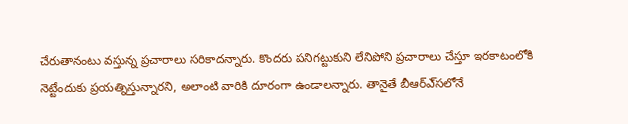చేరుతానంటు వస్తున్న ప్రచారాలు సరికాదన్నారు. కొందరు పనిగట్టుకుని లేనిపోని ప్రచారాలు చేస్తూ ఇరకాటంలోకి నెట్టేందుకు ప్రయత్నిస్తున్నారని, అలాంటి వారికి దూరంగా ఉండాలన్నారు. తానైతే బీఆర్‌ఎ్‌సలోనే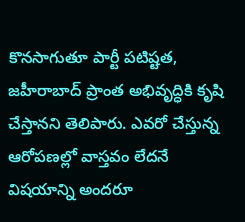కొనసాగుతూ పార్టీ పటిష్టత, జహీరాబాద్‌ ప్రాంత అభివృద్ధికి కృషి చేస్తానని తెలిపారు. ఎవరో చేస్తున్న ఆరోపణల్లో వాస్తవం లేదనే విషయాన్ని అందరూ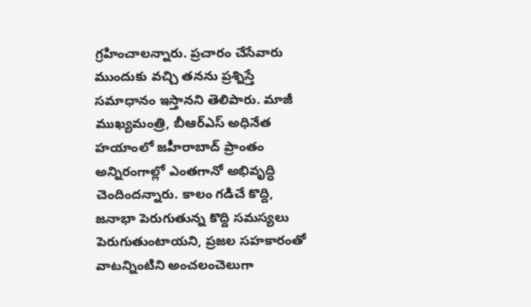గ్రహించాలన్నారు. ప్రచారం చేసేవారు ముందుకు వచ్చి తనను ప్రశ్నిస్తే సమాధానం ఇస్తానని తెలిపారు. మాజీ ముఖ్యమంత్రి, బీఆర్‌ఎస్‌ అధినేత హయాంలో జహీరాబాద్‌ ప్రాంతం అన్నిరంగాల్లో ఎంతగానో అభివృద్ధి చెందిందన్నారు. కాలం గడిచే కొద్ది, జనాభా పెరుగుతున్న కొద్ది సమస్యలు పెరుగుతుంటాయని, ప్రజల సహకారంతో వాటన్నింటిని అంచలంచెలుగా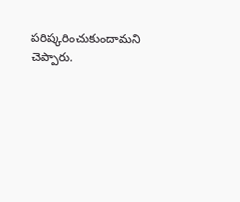పరిష్కరించుకుందామని చెప్పారు.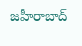జహీరాబాద్‌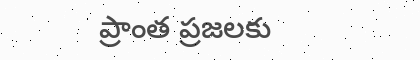ప్రాంత ప్రజలకు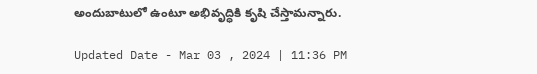అందుబాటులో ఉంటూ అభివృద్ధికి కృషి చేస్తామన్నారు.

Updated Date - Mar 03 , 2024 | 11:36 PM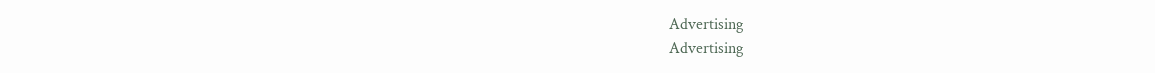Advertising
Advertising